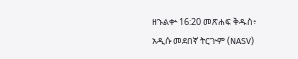ዘኁልቍ 16:20 መጽሐፍ ቅዱስ፥ አዲሱ መደበኛ ትርጒም (NASV)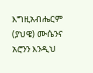እግዚአብሔርም (ያህዌ) ሙሴንና አሮንን እንዲህ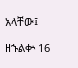አላቸው፤

ዘኁልቍ 16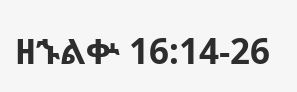ዘኁልቍ 16:14-26